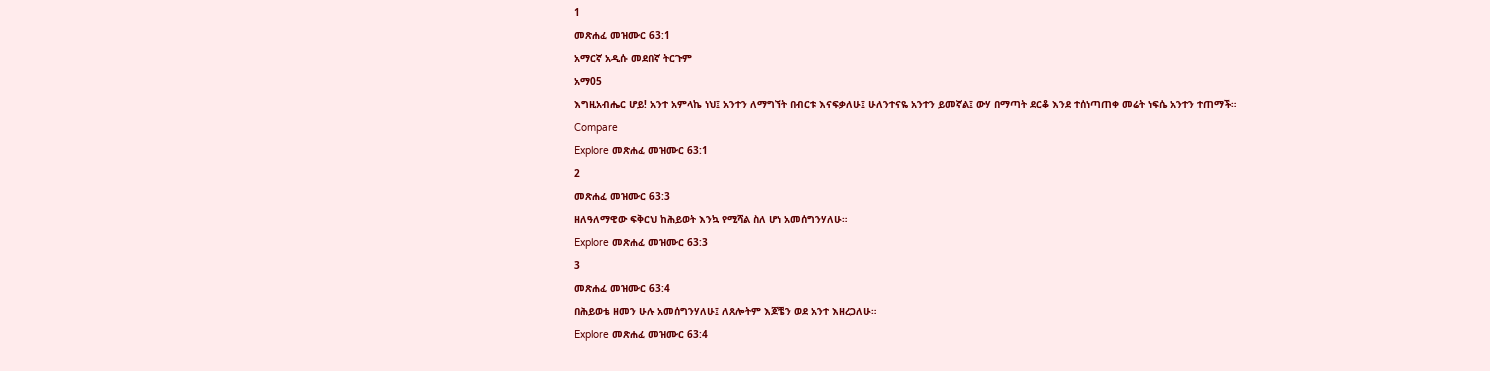1
መጽሐፈ መዝሙር 63:1
አማርኛ አዲሱ መደበኛ ትርጉም
አማ05
እግዚአብሔር ሆይ! አንተ አምላኬ ነህ፤ አንተን ለማግኘት በብርቱ እናፍቃለሁ፤ ሁለንተናዬ አንተን ይመኛል፤ ውሃ በማጣት ደርቆ እንደ ተሰነጣጠቀ መሬት ነፍሴ አንተን ተጠማች።
Compare
Explore መጽሐፈ መዝሙር 63:1
2
መጽሐፈ መዝሙር 63:3
ዘለዓለማዊው ፍቅርህ ከሕይወት እንኳ የሚሻል ስለ ሆነ አመሰግንሃለሁ።
Explore መጽሐፈ መዝሙር 63:3
3
መጽሐፈ መዝሙር 63:4
በሕይወቴ ዘመን ሁሉ አመሰግንሃለሁ፤ ለጸሎትም እጆቼን ወደ አንተ እዘረጋለሁ።
Explore መጽሐፈ መዝሙር 63:4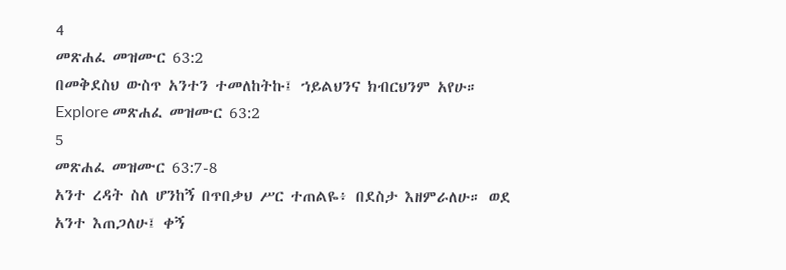4
መጽሐፈ መዝሙር 63:2
በመቅደስህ ውስጥ አንተን ተመለከትኩ፤ ኀይልህንና ክብርህንም አየሁ።
Explore መጽሐፈ መዝሙር 63:2
5
መጽሐፈ መዝሙር 63:7-8
አንተ ረዳት ስለ ሆንከኝ በጥበቃህ ሥር ተጠልዬ፥ በደስታ እዘምራለሁ። ወደ አንተ እጠጋለሁ፤ ቀኝ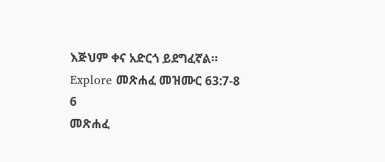እጅህም ቀና አድርጎ ይደግፈኛል።
Explore መጽሐፈ መዝሙር 63:7-8
6
መጽሐፈ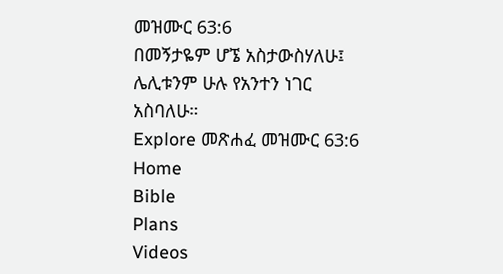መዝሙር 63:6
በመኝታዬም ሆኜ አስታውስሃለሁ፤ ሌሊቱንም ሁሉ የአንተን ነገር አስባለሁ።
Explore መጽሐፈ መዝሙር 63:6
Home
Bible
Plans
Videos